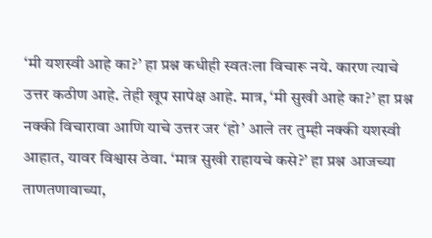‘मी यशस्वी आहे का?’ हा प्रश्न कधीही स्वतःला विचारू नये. कारण त्याचे उत्तर कठीण आहे. तेही खूप सापेक्ष आहे. मात्र, ‘मी सुखी आहे का?’ हा प्रश्न नक्की विचारावा आणि याचे उत्तर जर ‘हो’ आले तर तुम्ही नक्की यशस्वी आहात, यावर विश्वास ठेवा. ‘मात्र सुखी राहायचे कसे?’ हा प्रश्न आजच्या ताणतणावाच्या,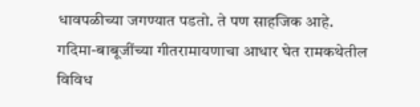धावपळीच्या जगण्यात पडतो. ते पण साहजिक आहे.
गदिमा-बाबूजींच्या गीतरामायणाचा आधार घेत रामकथेतील विविध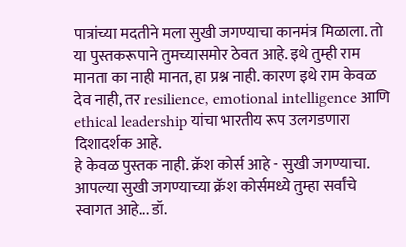पात्रांच्या मदतीने मला सुखी जगण्याचा कानमंत्र मिळाला. तो या पुस्तकरूपाने तुमच्यासमोर ठेवत आहे. इथे तुम्ही राम मानता का नाही मानत, हा प्रश्न नाही. कारण इथे राम केवळ देव नाही, तर resilience, emotional intelligence आणि ethical leadership यांचा भारतीय रूप उलगडणारा दिशादर्शक आहे.
हे केवळ पुस्तक नाही. क्रॅश कोर्स आहे - सुखी जगण्याचा.
आपल्या सुखी जगण्याच्या क्रॅश कोर्समध्ये तुम्हा सर्वांचे स्वागत आहे... डॉ.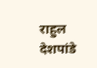राहुल देशपांडे